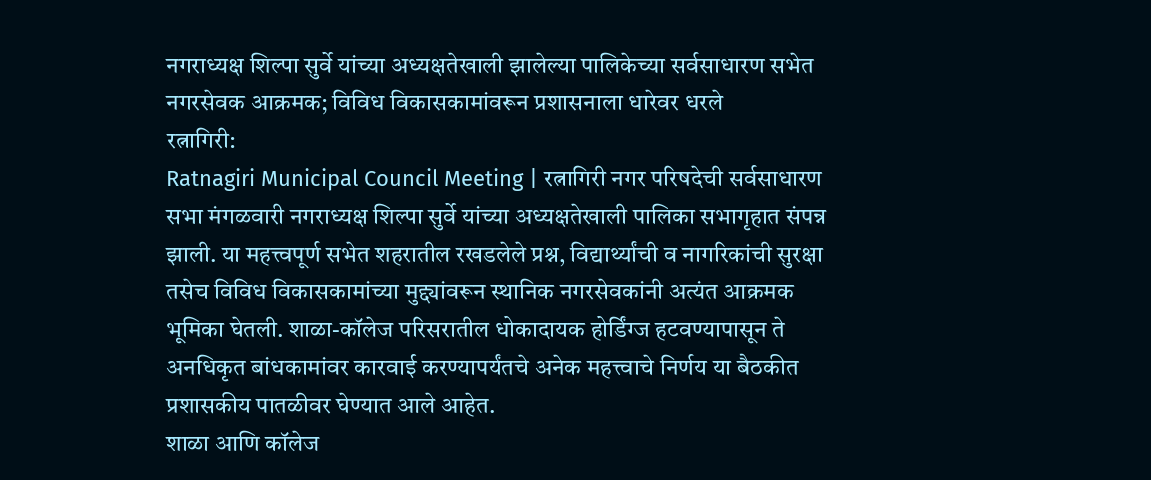नगराध्यक्ष शिल्पा सुर्वे यांच्या अध्यक्षतेखाली झालेल्या पालिकेच्या सर्वसाधारण सभेत नगरसेवक आक्रमक; विविध विकासकामांवरून प्रशासनाला धारेवर धरले
रत्नागिरी:
Ratnagiri Municipal Council Meeting | रत्नागिरी नगर परिषदेची सर्वसाधारण सभा मंगळवारी नगराध्यक्ष शिल्पा सुर्वे यांच्या अध्यक्षतेखाली पालिका सभागृहात संपन्न झाली. या महत्त्वपूर्ण सभेत शहरातील रखडलेले प्रश्न, विद्यार्थ्यांची व नागरिकांची सुरक्षा तसेच विविध विकासकामांच्या मुद्द्यांवरून स्थानिक नगरसेवकांनी अत्यंत आक्रमक भूमिका घेतली. शाळा-कॉलेज परिसरातील धोकादायक होर्डिंग्ज हटवण्यापासून ते अनधिकृत बांधकामांवर कारवाई करण्यापर्यंतचे अनेक महत्त्वाचे निर्णय या बैठकीत प्रशासकीय पातळीवर घेण्यात आले आहेत.
शाळा आणि कॉलेज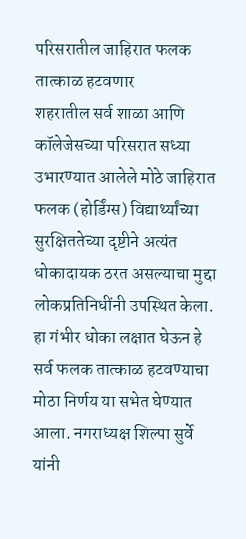परिसरातील जाहिरात फलक तात्काळ हटवणार
शहरातील सर्व शाळा आणि कॉलेजेसच्या परिसरात सध्या उभारण्यात आलेले मोठे जाहिरात फलक (होर्डिंग्स) विद्यार्थ्यांच्या सुरक्षिततेच्या दृष्टीने अत्यंत धोकादायक ठरत असल्याचा मुद्दा लोकप्रतिनिधींनी उपस्थित केला. हा गंभीर धोका लक्षात घेऊन हे सर्व फलक तात्काळ हटवण्याचा मोठा निर्णय या सभेत घेण्यात आला. नगराध्यक्ष शिल्पा सुर्वे यांनी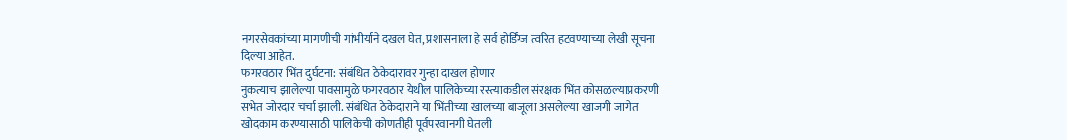नगरसेवकांच्या मागणीची गांभीर्याने दखल घेत, प्रशासनाला हे सर्व होर्डिंग्ज त्वरित हटवण्याच्या लेखी सूचना दिल्या आहेत.
फगरवठार भिंत दुर्घटना: संबंधित ठेकेदारावर गुन्हा दाखल होणार
नुकत्याच झालेल्या पावसामुळे फगरवठार येथील पालिकेच्या रस्त्याकडील संरक्षक भिंत कोसळल्याप्रकरणी सभेत जोरदार चर्चा झाली. संबंधित ठेकेदाराने या भिंतीच्या खालच्या बाजूला असलेल्या खाजगी जागेत खोदकाम करण्यासाठी पालिकेची कोणतीही पूर्वपरवानगी घेतली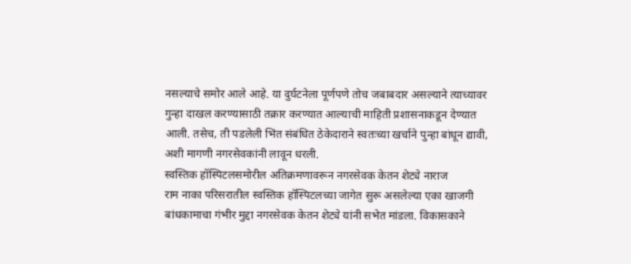नसल्याचे समोर आले आहे. या दुर्घटनेला पूर्णपणे तोच जबाबदार असल्याने त्याच्यावर गुन्हा दाखल करण्यासाठी तक्रार करण्यात आल्याची माहिती प्रशासनाकडून देण्यात आली. तसेच, ती पडलेली भिंत संबंधित ठेकेदाराने स्वतःच्या खर्चाने पुन्हा बांधून द्यावी, अशी मागणी नगरसेवकांनी लावून धरली.
स्वस्तिक हॉस्पिटलसमोरील अतिक्रमणावरून नगरसेवक केतन शेट्ये नाराज
राम नाका परिसरातील स्वस्तिक हॉस्पिटलच्या जागेत सुरू असलेल्या एका खाजगी बांधकामाचा गंभीर मुद्दा नगरसेवक केतन शेट्ये यांनी सभेत मांडला. विकासकाने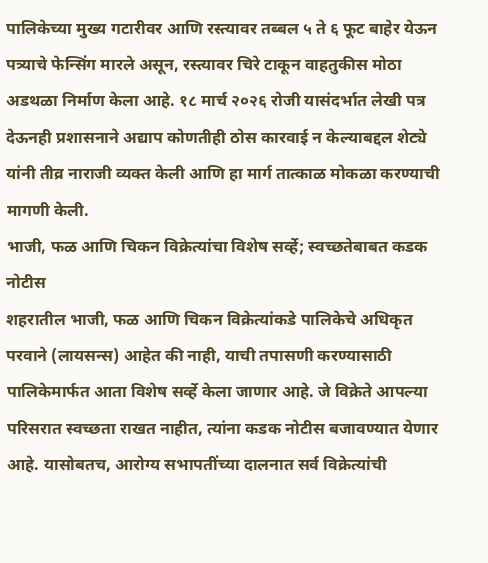पालिकेच्या मुख्य गटारीवर आणि रस्त्यावर तब्बल ५ ते ६ फूट बाहेर येऊन पत्र्याचे फेन्सिंग मारले असून, रस्त्यावर चिरे टाकून वाहतुकीस मोठा अडथळा निर्माण केला आहे. १८ मार्च २०२६ रोजी यासंदर्भात लेखी पत्र देऊनही प्रशासनाने अद्याप कोणतीही ठोस कारवाई न केल्याबद्दल शेट्ये यांनी तीव्र नाराजी व्यक्त केली आणि हा मार्ग तात्काळ मोकळा करण्याची मागणी केली.
भाजी, फळ आणि चिकन विक्रेत्यांचा विशेष सर्व्हे; स्वच्छतेबाबत कडक नोटीस
शहरातील भाजी, फळ आणि चिकन विक्रेत्यांकडे पालिकेचे अधिकृत परवाने (लायसन्स) आहेत की नाही, याची तपासणी करण्यासाठी पालिकेमार्फत आता विशेष सर्व्हे केला जाणार आहे. जे विक्रेते आपल्या परिसरात स्वच्छता राखत नाहीत, त्यांना कडक नोटीस बजावण्यात येणार आहे. यासोबतच, आरोग्य सभापतींच्या दालनात सर्व विक्रेत्यांची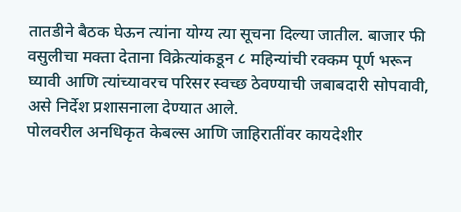तातडीने बैठक घेऊन त्यांना योग्य त्या सूचना दिल्या जातील. बाजार फी वसुलीचा मक्ता देताना विक्रेत्यांकडून ८ महिन्यांची रक्कम पूर्ण भरून घ्यावी आणि त्यांच्यावरच परिसर स्वच्छ ठेवण्याची जबाबदारी सोपवावी, असे निर्देश प्रशासनाला देण्यात आले.
पोलवरील अनधिकृत केबल्स आणि जाहिरातींवर कायदेशीर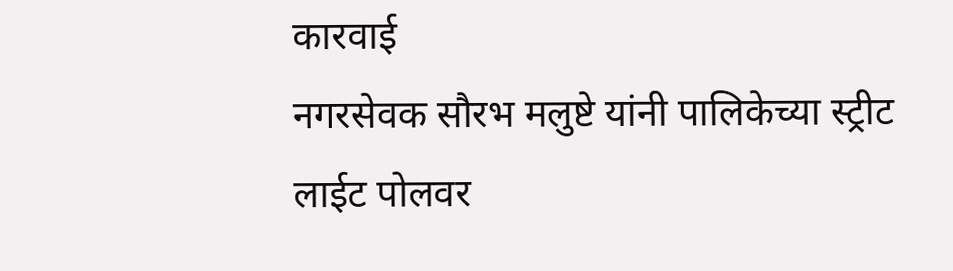कारवाई
नगरसेवक सौरभ मलुष्टे यांनी पालिकेच्या स्ट्रीट लाईट पोलवर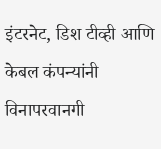इंटरनेट, डिश टीव्ही आणि केबल कंपन्यांनी विनापरवानगी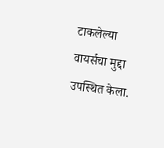टाकलेल्या वायर्सचा मुद्दा उपस्थित केला.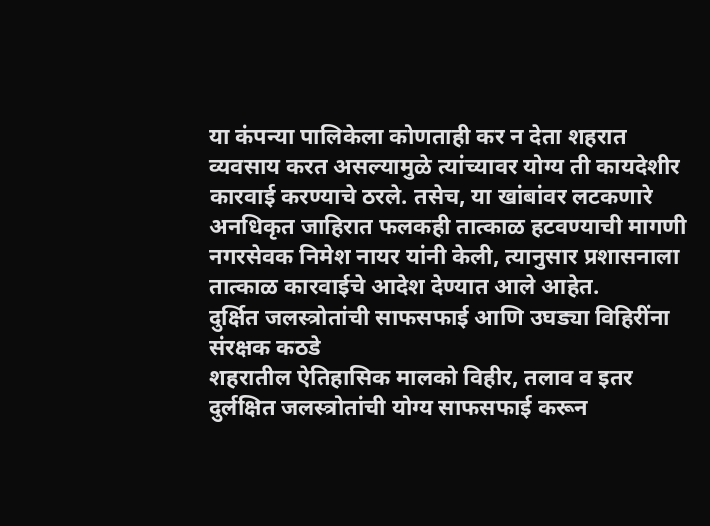या कंपन्या पालिकेला कोणताही कर न देता शहरात व्यवसाय करत असल्यामुळे त्यांच्यावर योग्य ती कायदेशीर कारवाई करण्याचे ठरले. तसेच, या खांबांवर लटकणारे अनधिकृत जाहिरात फलकही तात्काळ हटवण्याची मागणी नगरसेवक निमेश नायर यांनी केली, त्यानुसार प्रशासनाला तात्काळ कारवाईचे आदेश देण्यात आले आहेत.
दुर्क्षित जलस्त्रोतांची साफसफाई आणि उघड्या विहिरींना संरक्षक कठडे
शहरातील ऐतिहासिक मालको विहीर, तलाव व इतर दुर्लक्षित जलस्त्रोतांची योग्य साफसफाई करून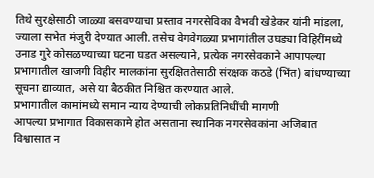तिथे सुरक्षेसाठी जाळ्या बसवण्याचा प्रस्ताव नगरसेविका वैभवी खेडेकर यांनी मांडला, ज्याला सभेत मंजुरी देण्यात आली. तसेच वेगवेगळ्या प्रभागांतील उघड्या विहिरींमध्ये उनाड गुरे कोसळण्याच्या घटना घडत असल्याने, प्रत्येक नगरसेवकाने आपापल्या प्रभागातील खाजगी विहीर मालकांना सुरक्षिततेसाठी संरक्षक कठडे (भिंत) बांधण्याच्या सूचना द्याव्यात, असे या बैठकीत निश्चित करण्यात आले.
प्रभागातील कामांमध्ये समान न्याय देण्याची लोकप्रतिनिधींची मागणी
आपल्या प्रभागात विकासकामे होत असताना स्थानिक नगरसेवकांना अजिबात विश्वासात न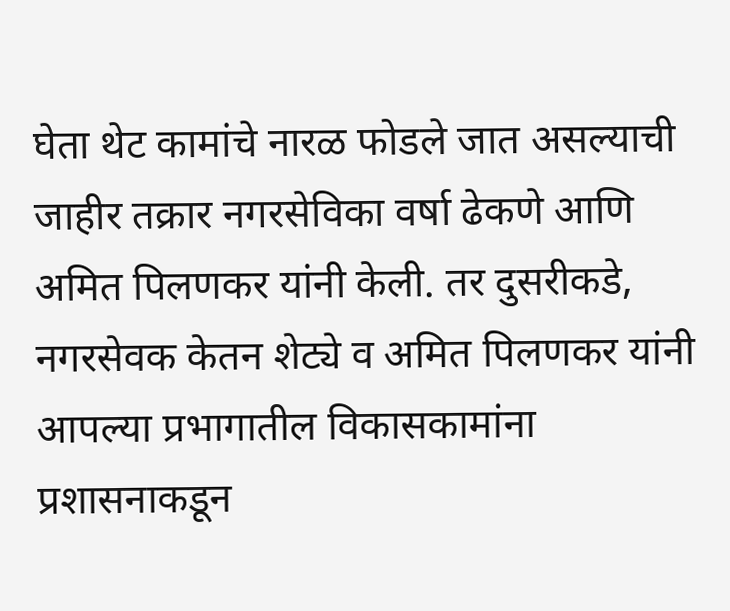घेता थेट कामांचे नारळ फोडले जात असल्याची जाहीर तक्रार नगरसेविका वर्षा ढेकणे आणि अमित पिलणकर यांनी केली. तर दुसरीकडे, नगरसेवक केतन शेट्ये व अमित पिलणकर यांनी आपल्या प्रभागातील विकासकामांना प्रशासनाकडून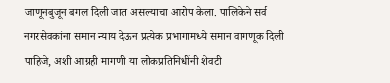जाणूनबुजून बगल दिली जात असल्याचा आरोप केला. पालिकेने सर्व नगरसेवकांना समान न्याय देऊन प्रत्येक प्रभागामध्ये समान वागणूक दिली पाहिजे, अशी आग्रही मागणी या लोकप्रतिनिधींनी शेवटी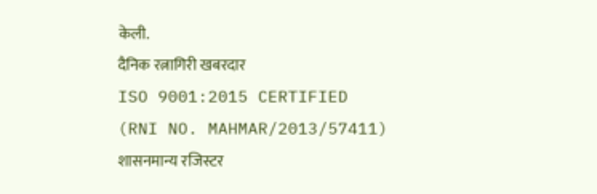केली.
दैनिक रत्नागिरी खबरदार
ISO 9001:2015 CERTIFIED
(RNI NO. MAHMAR/2013/57411)
शासनमान्य रजिस्टर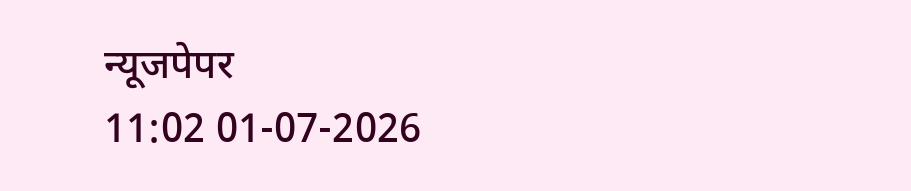न्यूजपेपर
11:02 01-07-2026